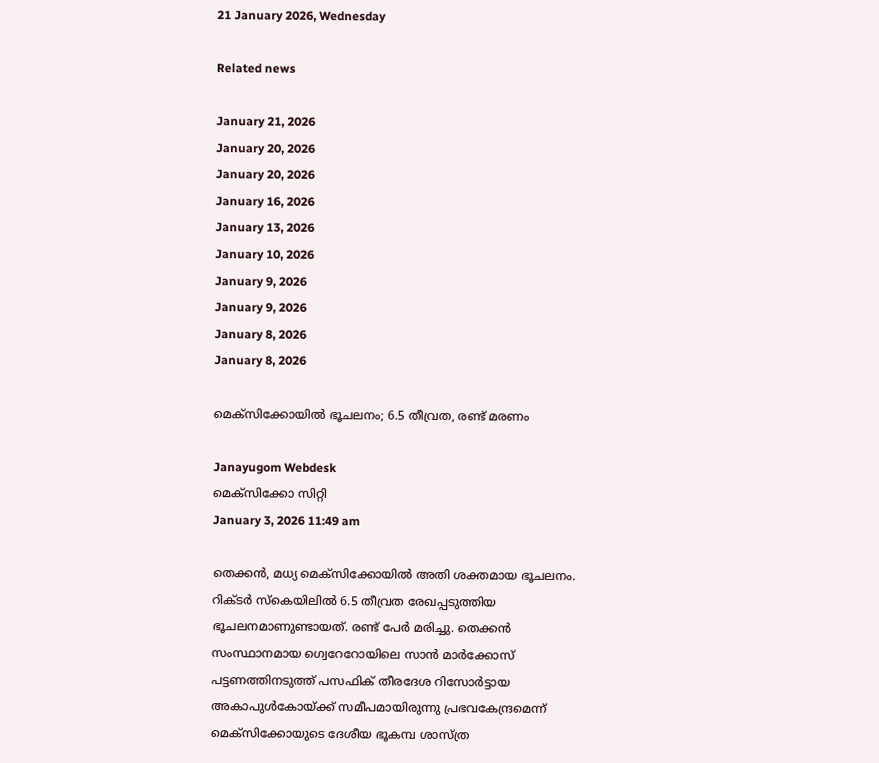21 January 2026, Wednesday

Related news

January 21, 2026
January 20, 2026
January 20, 2026
January 16, 2026
January 13, 2026
January 10, 2026
January 9, 2026
January 9, 2026
January 8, 2026
January 8, 2026

മെക്സിക്കോയിൽ ഭൂചലനം; 6.5 തീവ്രത, രണ്ട് മരണം

Janayugom Webdesk
മെക്സിക്കോ സിറ്റി
January 3, 2026 11:49 am

തെക്കൻ, മധ്യ മെക്സിക്കോയിൽ അതി ശക്തമായ ഭൂചലനം. റിക്ടർ സ്കെയിലിൽ 6.5 തീവ്രത രേഖപ്പടുത്തിയ ഭൂചലനമാണുണ്ടായത്. രണ്ട് പേർ മരിച്ചു. തെക്കൻ സംസ്ഥാനമായ ഗ്വെറേറോയിലെ സാൻ മാർക്കോസ് പട്ടണത്തിനടുത്ത് പസഫിക് തീരദേശ റിസോർട്ടായ അകാപുൾകോയ്ക്ക് സമീപമായിരുന്നു പ്രഭവകേന്ദ്രമെന്ന് മെക്സിക്കോയുടെ ദേശീയ ഭൂകമ്പ ശാസ്ത്ര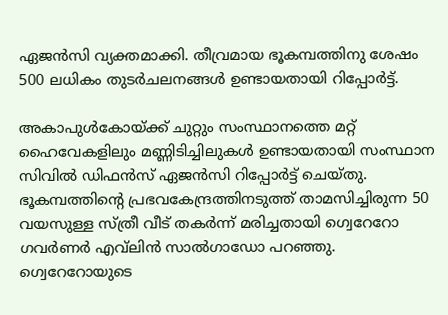ഏജൻസി വ്യക്തമാക്കി. തീവ്രമായ ഭൂകമ്പത്തിനു ശേഷം 500 ലധികം തുടർചലനങ്ങൾ ഉണ്ടായതായി റിപ്പോർട്ട്.

അകാപുൾകോയ്ക്ക് ചുറ്റും സംസ്ഥാനത്തെ മറ്റ് ഹൈവേകളിലും മണ്ണിടിച്ചിലുകൾ ഉണ്ടായതായി സംസ്ഥാന സിവിൽ ഡിഫൻസ് ഏജൻസി റിപ്പോർട്ട് ചെയ്തു. ഭൂകമ്പത്തിന്റെ പ്രഭവകേന്ദ്രത്തിനടുത്ത് താമസിച്ചിരുന്ന 50 വയസുള്ള സ്ത്രീ വീട് തകർന്ന് മരിച്ചതായി ഗ്വെറേറോ ഗവർണർ എവ്‌ലിൻ സാൽഗാഡോ പറഞ്ഞു. ഗ്വെറേറോയുടെ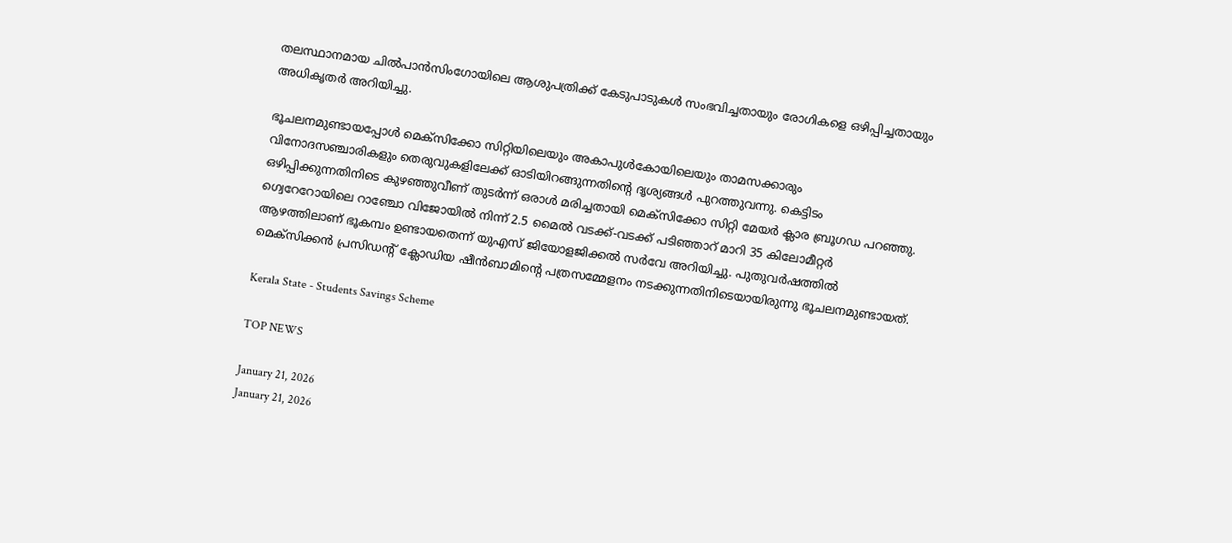തലസ്ഥാനമായ ചിൽപാൻസിംഗോയിലെ ആശുപത്രിക്ക് കേടുപാടുകൾ സംഭവിച്ചതായും രോഗികളെ ഒഴിപ്പിച്ചതായും അധികൃതർ അറിയിച്ചു.

ഭൂചലനമുണ്ടായപ്പോൾ മെക്സിക്കോ സിറ്റിയിലെയും അകാപുൾകോയിലെയും താമസക്കാരും വിനോദസഞ്ചാരികളും തെരുവുകളിലേക്ക് ഓടിയിറങ്ങുന്നതിന്റെ ദൃശ്യങ്ങൾ പുറത്തുവന്നു. കെട്ടിടം ഒഴിപ്പിക്കുന്നതിനിടെ കുഴഞ്ഞുവീണ് തുടർന്ന് ഒരാൾ മരിച്ചതായി മെക്സിക്കോ സിറ്റി മേയർ ക്ലാര ബ്രൂഗഡ പറഞ്ഞു. ഗ്വെറേറോയിലെ റാഞ്ചോ വിജോയിൽ നിന്ന് 2.5 മൈൽ വടക്ക്-വടക്ക് പടിഞ്ഞാറ് മാറി 35 കിലോമീറ്റർ ആഴത്തിലാണ് ഭൂകമ്പം ഉണ്ടായതെന്ന് യുഎസ് ജിയോളജിക്കൽ സർവേ അറിയിച്ചു. പുതുവർഷത്തിൽ മെക്സിക്കൻ പ്രസിഡന്റ് ക്ലോഡിയ ഷീൻബാമിന്റെ പത്രസമ്മേളനം നടക്കുന്നതിനിടെയായിരുന്നു ഭൂചലനമുണ്ടായത്.

Kerala State - Students Savings Scheme

TOP NEWS

January 21, 2026
January 21, 2026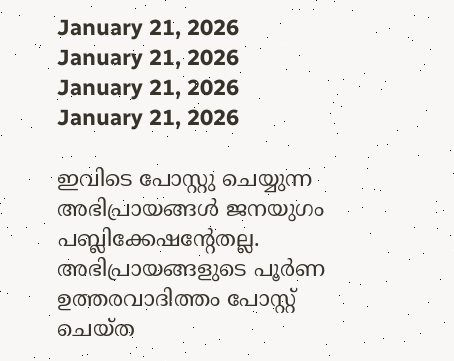January 21, 2026
January 21, 2026
January 21, 2026
January 21, 2026

ഇവിടെ പോസ്റ്റു ചെയ്യുന്ന അഭിപ്രായങ്ങള്‍ ജനയുഗം പബ്ലിക്കേഷന്റേതല്ല. അഭിപ്രായങ്ങളുടെ പൂര്‍ണ ഉത്തരവാദിത്തം പോസ്റ്റ് ചെയ്ത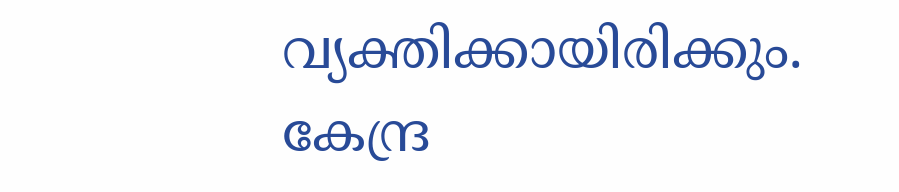വ്യക്തിക്കായിരിക്കും. കേന്ദ്ര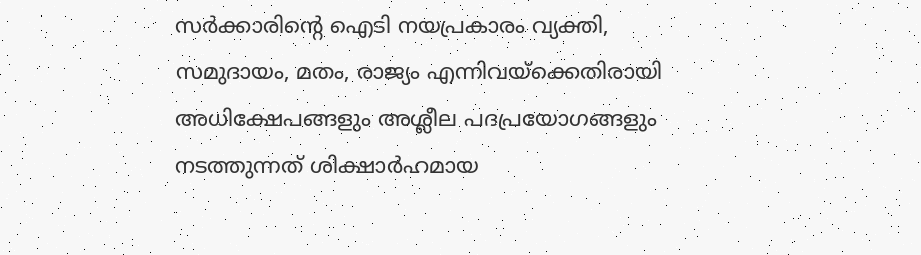സര്‍ക്കാരിന്റെ ഐടി നയപ്രകാരം വ്യക്തി, സമുദായം, മതം, രാജ്യം എന്നിവയ്‌ക്കെതിരായി അധിക്ഷേപങ്ങളും അശ്ലീല പദപ്രയോഗങ്ങളും നടത്തുന്നത് ശിക്ഷാര്‍ഹമായ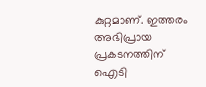കുറ്റമാണ്. ഇത്തരം അഭിപ്രായ പ്രകടനത്തിന് ഐടി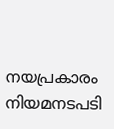നയപ്രകാരം നിയമനടപടി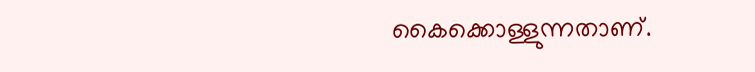കൈക്കൊള്ളുന്നതാണ്.